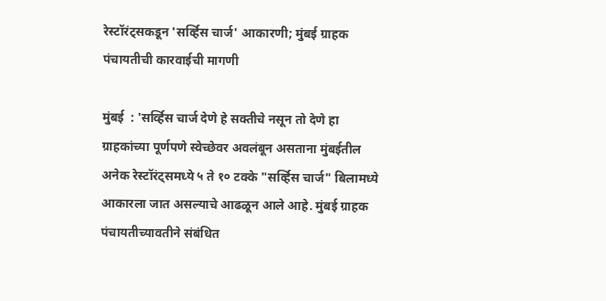रेस्टॉरंट्सकडून 'सर्व्हिस चार्ज' आकारणी; मुंबई ग्राहक पंचायतीची कारवाईची मागणी

मुंबई  : 'सर्व्हिस चार्ज देणे हे सक्तीचे नसून तो देणे हा ग्राहकांच्या पूर्णपणे स्वेच्छेवर अवलंबून असताना मुंबईतील अनेक रेस्टॉरंट्समध्ये ५ ते १० टक्के "सर्व्हिस चार्ज" बिलामध्ये आकारला जात असल्याचे आढळून आले आहे. मुंबई ग्राहक पंचायतीच्यावतीने संबंधित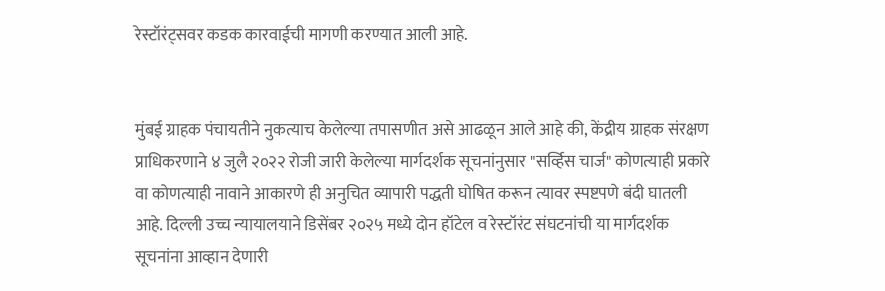रेस्टॉरंट्सवर कडक कारवाईची मागणी करण्यात आली आहे.


मुंबई ग्राहक पंचायतीने नुकत्याच केलेल्या तपासणीत असे आढळून आले आहे की, केंद्रीय ग्राहक संरक्षण प्राधिकरणाने ४ जुलै २०२२ रोजी जारी केलेल्या मार्गदर्शक सूचनांनुसार "सर्व्हिस चार्ज" कोणत्याही प्रकारे वा कोणत्याही नावाने आकारणे ही अनुचित व्यापारी पद्धती घोषित करून त्यावर स्पष्टपणे बंदी घातली आहे. दिल्ली उच्च न्यायालयाने डिसेंबर २०२५ मध्ये दोन हॉटेल व रेस्टॉरंट संघटनांची या मार्गदर्शक सूचनांना आव्हान देणारी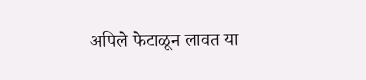अपिले फेटाळून लावत या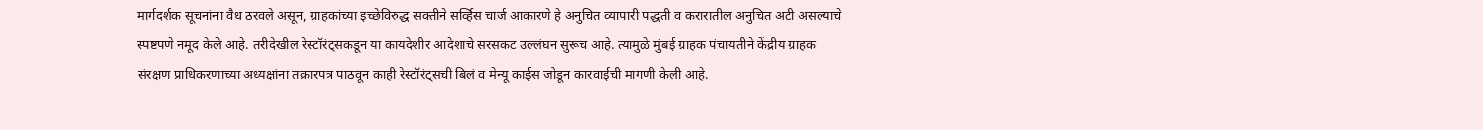मार्गदर्शक सूचनांना वैध ठरवले असून, ग्राहकांच्या इच्छेविरुद्ध सक्तीने सर्व्हिस चार्ज आकारणे हे अनुचित व्यापारी पद्धती व करारातील अनुचित अटी असल्याचे स्पष्टपणे नमूद केले आहे. तरीदेखील रेस्टॉरंट्सकडून या कायदेशीर आदेशाचे सरसकट उल्लंघन सुरूच आहे. त्यामुळे मुंबई ग्राहक पंचायतीने केंद्रीय ग्राहक संरक्षण प्राधिकरणाच्या अध्यक्षांना तक्रारपत्र पाठवून काही रेस्टॉरंट्सची बिलं व मेन्यू काईस जोडून कारवाईची मागणी केली आहे.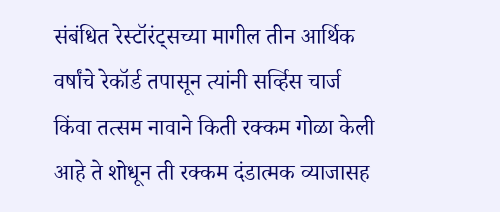संबंधित रेस्टॉरंट्सच्या मागील तीन आर्थिक वर्षांचे रेकॉर्ड तपासून त्यांनी सर्व्हिस चार्ज किंवा तत्सम नावाने किती रक्कम गोळा केली आहे ते शोधून ती रक्कम दंडात्मक व्याजासह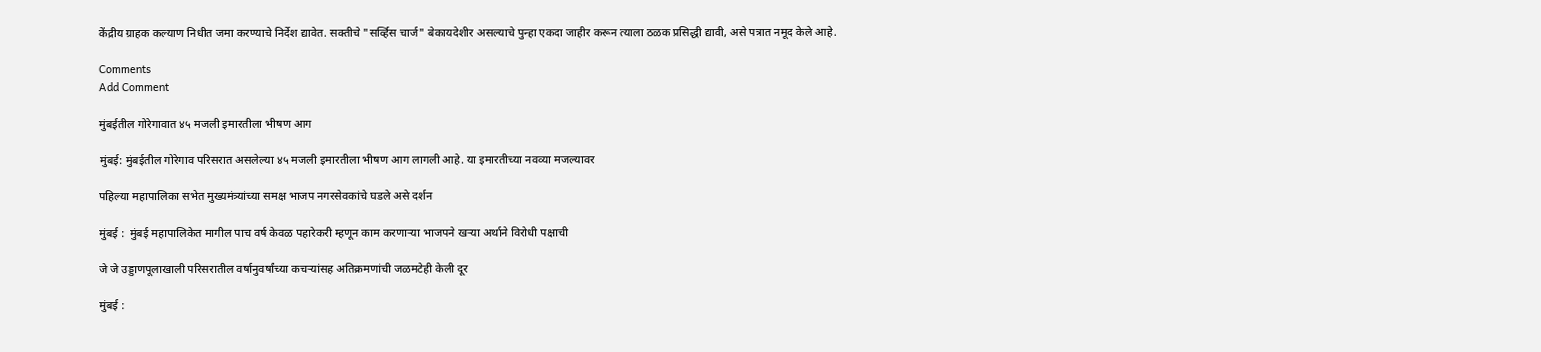केंद्रीय ग्राहक कल्याण निधीत जमा करण्याचे निर्देश द्यावेत. सक्तीचे "सर्व्हिस चार्ज" बेकायदेशीर असल्याचे पुन्हा एकदा जाहीर करून त्याला ठळक प्रसिद्धी द्यावी, असे पत्रात नमूद केले आहे.

Comments
Add Comment

मुंबईतील गोरेगावात ४५ मजली इमारतीला भीषण आग

मुंबई: मुंबईतील गोरेगाव परिसरात असलेल्या ४५ मजली इमारतीला भीषण आग लागली आहे. या इमारतीच्या नवव्या मजल्यावर

पहिल्या महापालिका सभेत मुख्यमंत्र्यांच्या समक्ष भाजप नगरसेवकांचे घडले असे दर्शन

मुंबई :  मुंबई महापालिकेत मागील पाच वर्ष केवळ पहारेकरी म्हणून काम करणाऱ्या भाजपने खऱ्या अर्थाने विरोधी पक्षाची

जे जे उड्डाणपूलाखाली परिसरातील वर्षानुवर्षांच्या कचऱ्यांसह अतिक्रमणांची जळमटेही केली दूर

मुंबई :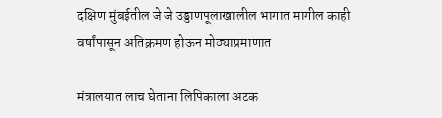दक्षिण मुंबईतील जे जे उड्डाणपूलाखालील भागात मागील काही वर्षांपासून अतिक्रमण होऊन मोठ्याप्रमाणात

मंत्रालयात लाच घेताना लिपिकाला अटक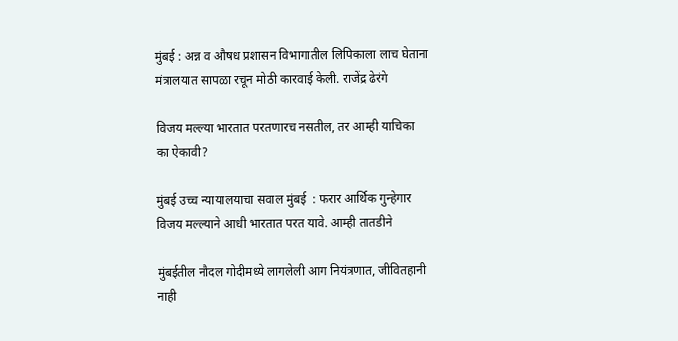मुंबई : अन्न व औषध प्रशासन विभागातील लिपिकाला लाच घेताना मंत्रालयात सापळा रचून मोठी कारवाई केली. राजेंद्र ढेरंगे

विजय मल्ल्या भारतात परतणारच नसतील, तर आम्ही याचिका का ऐकावी?

मुंबई उच्च न्यायालयाचा सवाल मुंबई  : फरार आर्थिक गुन्हेगार विजय मल्ल्याने आधी भारतात परत यावे. आम्ही तातडीने

मुंबईतील नौदल गोदीमध्ये लागलेली आग नियंत्रणात, जीवितहानी नाही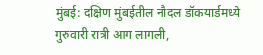मुंबई: दक्षिण मुंबईतील नौदल डॉकयार्डमध्ये गुरुवारी रात्री आग लागली,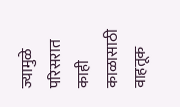ज्यामुळे परिसरात काही काळासाठी वाहतूक